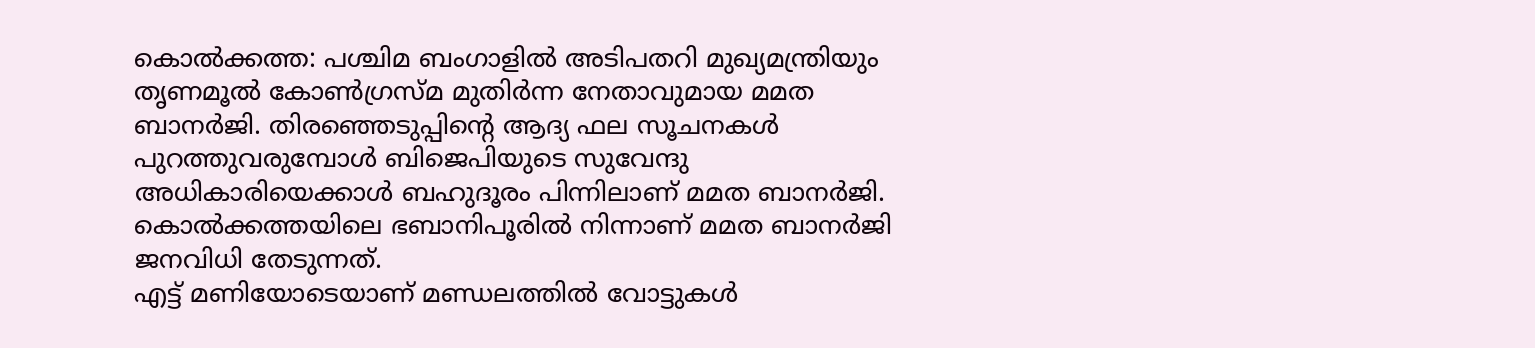കൊൽക്കത്ത: പശ്ചിമ ബംഗാളിൽ അടിപതറി മുഖ്യമന്ത്രിയും തൃണമൂൽ കോൺഗ്രസ്മ മുതിർന്ന നേതാവുമായ മമത ബാനർജി. തിരഞ്ഞെടുപ്പിന്റെ ആദ്യ ഫല സൂചനകൾ പുറത്തുവരുമ്പോൾ ബിജെപിയുടെ സുവേന്ദു അധികാരിയെക്കാൾ ബഹുദൂരം പിന്നിലാണ് മമത ബാനർജി. കൊൽക്കത്തയിലെ ഭബാനിപൂരിൽ നിന്നാണ് മമത ബാനർജി ജനവിധി തേടുന്നത്.
എട്ട് മണിയോടെയാണ് മണ്ഡലത്തിൽ വോട്ടുകൾ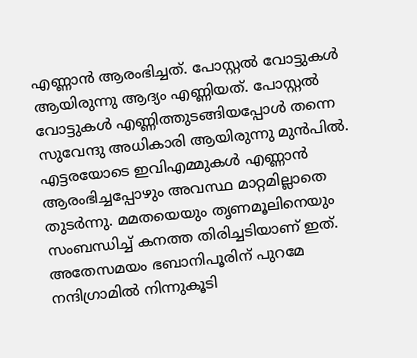എണ്ണാൻ ആരംഭിച്ചത്. പോസ്റ്റൽ വോട്ടുകൾ ആയിരുന്നു ആദ്യം എണ്ണിയത്. പോസ്റ്റൽ വോട്ടുകൾ എണ്ണിത്തുടങ്ങിയപ്പോൾ തന്നെ സുവേന്ദു അധികാരി ആയിരുന്നു മുൻപിൽ. എട്ടരയോടെ ഇവിഎമ്മുകൾ എണ്ണാൻ ആരംഭിച്ചപ്പോഴും അവസ്ഥ മാറ്റമില്ലാതെ തുടർന്നു. മമതയെയും തൃണമൂലിനെയും സംബന്ധിച്ച് കനത്ത തിരിച്ചടിയാണ് ഇത്. അതേസമയം ഭബാനിപൂരിന് പുറമേ നന്ദിഗ്രാമിൽ നിന്നുകൂടി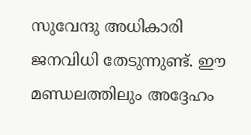സുവേന്ദു അധികാരി ജനവിധി തേടുന്നുണ്ട്. ഈ മണ്ഡലത്തിലും അദ്ദേഹം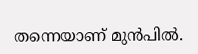തന്നെയാണ് മുൻപിൽ.